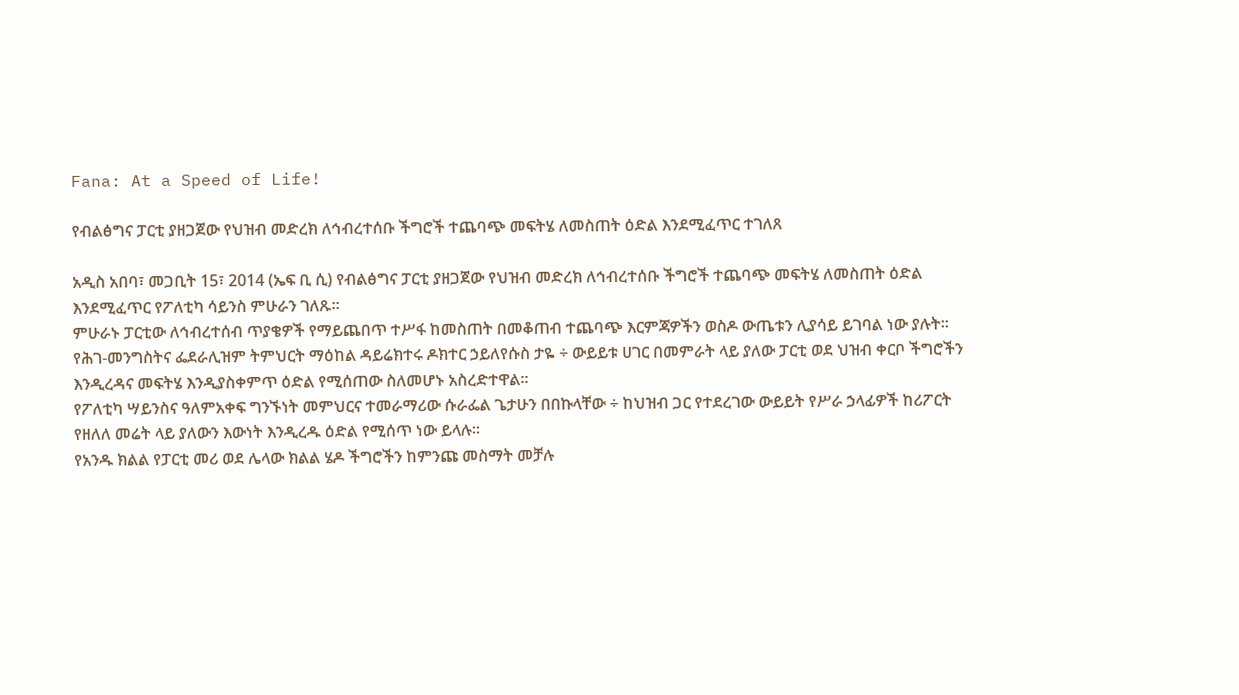Fana: At a Speed of Life!

የብልፅግና ፓርቲ ያዘጋጀው የህዝብ መድረክ ለኅብረተሰቡ ችግሮች ተጨባጭ መፍትሄ ለመስጠት ዕድል እንደሚፈጥር ተገለጸ

አዲስ አበባ፣ መጋቢት 15፣ 2014 (ኤፍ ቢ ሲ) የብልፅግና ፓርቲ ያዘጋጀው የህዝብ መድረክ ለኅብረተሰቡ ችግሮች ተጨባጭ መፍትሄ ለመስጠት ዕድል እንደሚፈጥር የፖለቲካ ሳይንስ ምሁራን ገለጹ፡፡
ምሁራኑ ፓርቲው ለኅብረተሰብ ጥያቄዎች የማይጨበጥ ተሥፋ ከመስጠት በመቆጠብ ተጨባጭ እርምጃዎችን ወስዶ ውጤቱን ሊያሳይ ይገባል ነው ያሉት፡፡
የሕገ-መንግስትና ፌደራሊዝም ትምህርት ማዕከል ዳይሬክተሩ ዶክተር ኃይለየሱስ ታዬ ÷ ውይይቱ ሀገር በመምራት ላይ ያለው ፓርቲ ወደ ህዝብ ቀርቦ ችግሮችን እንዲረዳና መፍትሄ እንዲያስቀምጥ ዕድል የሚሰጠው ስለመሆኑ አስረድተዋል፡፡
የፖለቲካ ሣይንስና ዓለምአቀፍ ግንኙነት መምህርና ተመራማሪው ሱራፌል ጌታሁን በበኩላቸው ÷ ከህዝብ ጋር የተደረገው ውይይት የሥራ ኃላፊዎች ከሪፖርት የዘለለ መሬት ላይ ያለውን እውነት እንዲረዱ ዕድል የሚሰጥ ነው ይላሉ፡፡
የአንዱ ክልል የፓርቲ መሪ ወደ ሌላው ክልል ሄዶ ችግሮችን ከምንጩ መስማት መቻሉ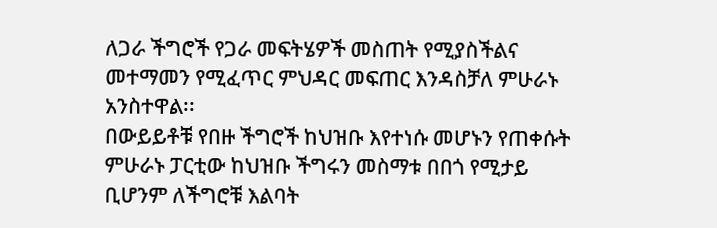ለጋራ ችግሮች የጋራ መፍትሄዎች መስጠት የሚያስችልና መተማመን የሚፈጥር ምህዳር መፍጠር እንዳስቻለ ምሁራኑ አንስተዋል፡፡
በውይይቶቹ የበዙ ችግሮች ከህዝቡ እየተነሱ መሆኑን የጠቀሱት ምሁራኑ ፓርቲው ከህዝቡ ችግሩን መስማቱ በበጎ የሚታይ ቢሆንም ለችግሮቹ እልባት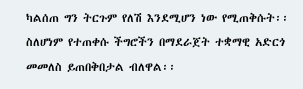ካልሰጠ ግን ትርጉም የለሽ እንደሚሆን ነው የሚጠቅሱት፡፡
ስለሆነም የተጠቀሱ ችግሮችን በማደራጀት ተቋማዊ አድርጎ መመለስ ይጠበቅበታል ብለዋል፡፡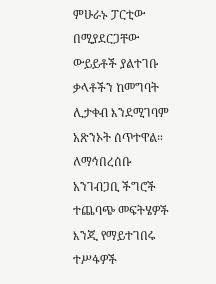ምሁራኑ ፓርቲው በሚያደርጋቸው ውይይቶች ያልተገቡ ቃላቶችን ከመግባት ሊታቀብ እንደሚገባም አጽንኦት ሰጥተዋል።
ለማኅበረሰቡ አንገብጋቢ ችግሮች ተጨባጭ መፍትሄዎች እንጂ የማይተገበሩ ተሥፋዎች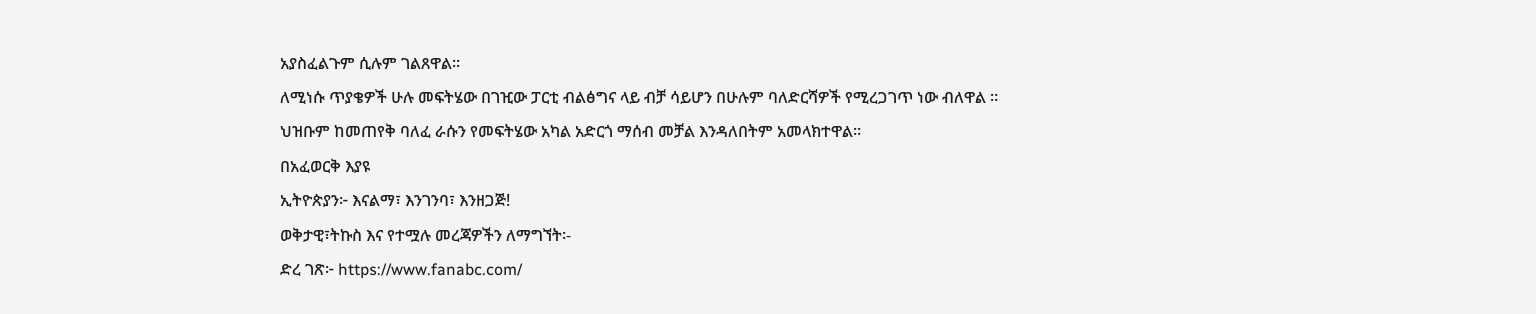አያስፈልጉም ሲሉም ገልጸዋል፡፡
ለሚነሱ ጥያቄዎች ሁሉ መፍትሄው በገዢው ፓርቲ ብልፅግና ላይ ብቻ ሳይሆን በሁሉም ባለድርሻዎች የሚረጋገጥ ነው ብለዋል ፡፡
ህዝቡም ከመጠየቅ ባለፈ ራሱን የመፍትሄው አካል አድርጎ ማሰብ መቻል እንዳለበትም አመላክተዋል።
በአፈወርቅ እያዩ
ኢትዮጵያን፦ እናልማ፣ እንገንባ፣ እንዘጋጅ!
ወቅታዊ፣ትኩስ እና የተሟሉ መረጃዎችን ለማግኘት፡-
ድረ ገጽ፦ https://www.fanabc.com/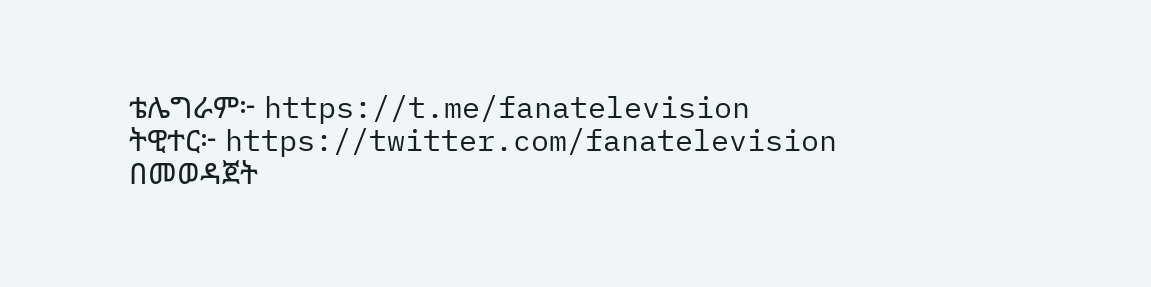ቴሌግራም፦ https://t.me/fanatelevision
ትዊተር፦ https://twitter.com/fanatelevision በመወዳጀት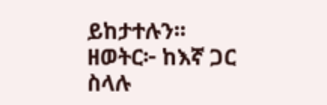ይከታተሉን፡፡
ዘወትር፦ ከእኛ ጋር ስላሉ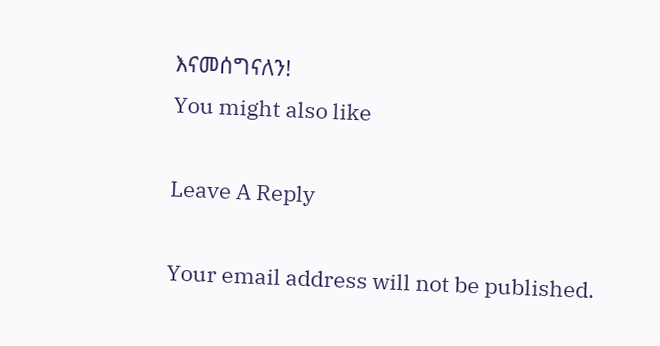እናመሰግናለን!
You might also like

Leave A Reply

Your email address will not be published.